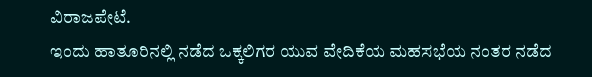ವಿರಾಜಪೇಟೆ.
ಇಂದು ಹಾತೂರಿನಲ್ಲಿ ನಡೆದ ಒಕ್ಕಲಿಗರ ಯುವ ವೇದಿಕೆಯ ಮಹಸಭೆಯ ನಂತರ ನಡೆದ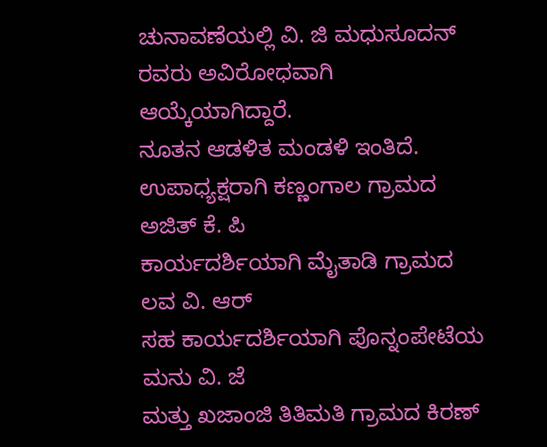ಚುನಾವಣೆಯಲ್ಲಿ ವಿ. ಜಿ ಮಧುಸೂದನ್ ರವರು ಅವಿರೋಧವಾಗಿ ಆಯ್ಕೆಯಾಗಿದ್ದಾರೆ.
ನೂತನ ಆಡಳಿತ ಮಂಡಳಿ ಇಂತಿದೆ.
ಉಪಾಧ್ಯಕ್ಷರಾಗಿ ಕಣ್ಣಂಗಾಲ ಗ್ರಾಮದ ಅಜಿತ್ ಕೆ. ಪಿ
ಕಾರ್ಯದರ್ಶಿಯಾಗಿ ಮೈತಾಡಿ ಗ್ರಾಮದ ಲವ ವಿ. ಆರ್
ಸಹ ಕಾರ್ಯದರ್ಶಿಯಾಗಿ ಪೊನ್ನಂಪೇಟೆಯ ಮನು ವಿ. ಜೆ
ಮತ್ತು ಖಜಾಂಜಿ ತಿತಿಮತಿ ಗ್ರಾಮದ ಕಿರಣ್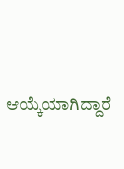ಆಯ್ಕೆಯಾಗಿದ್ದಾರೆ